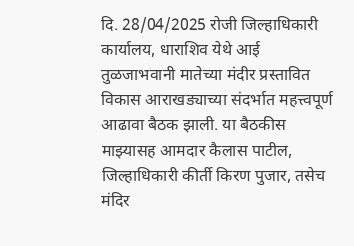दि. 28/04/2025 रोजी जिल्हाधिकारी कार्यालय, धाराशिव येथे आई तुळजाभवानी मातेच्या मंदीर प्रस्तावित विकास आराखड्याच्या संदर्भात महत्त्वपूर्ण आढावा बैठक झाली. या बैठकीस माझ्यासह आमदार कैलास पाटील, जिल्हाधिकारी कीर्ती किरण पुजार, तसेच मंदिर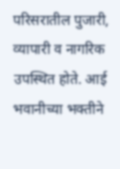परिसरातील पुजारी, व्यापारी व नागरिक उपस्थित होते. आई भवानीच्या भक्तीने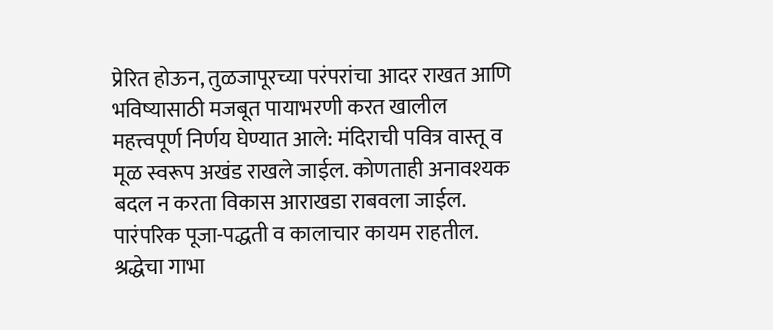प्रेरित होऊन, तुळजापूरच्या परंपरांचा आदर राखत आणि भविष्यासाठी मजबूत पायाभरणी करत खालील महत्त्वपूर्ण निर्णय घेण्यात आले: मंदिराची पवित्र वास्तू व मूळ स्वरूप अखंड राखले जाईल. कोणताही अनावश्यक बदल न करता विकास आराखडा राबवला जाईल. पारंपरिक पूजा-पद्धती व कालाचार कायम राहतील. श्रद्धेचा गाभा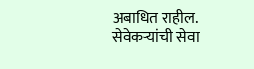अबाधित राहील. सेवेकऱ्यांची सेवा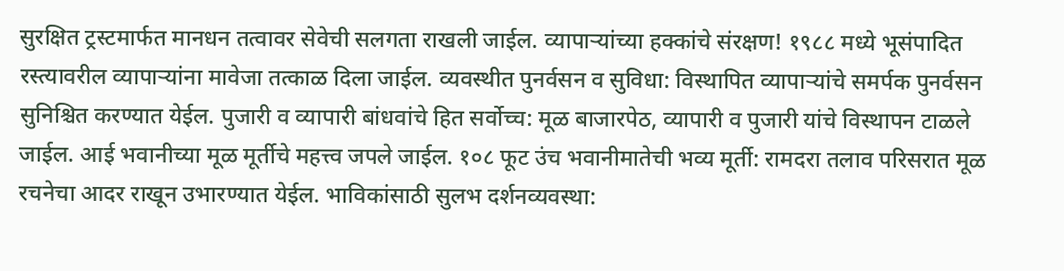सुरक्षित ट्रस्टमार्फत मानधन तत्वावर सेवेची सलगता राखली जाईल. व्यापाऱ्यांच्या हक्कांचे संरक्षण! १९८८ मध्ये भूसंपादित रस्त्यावरील व्यापाऱ्यांना मावेजा तत्काळ दिला जाईल. व्यवस्थीत पुनर्वसन व सुविधा: विस्थापित व्यापाऱ्यांचे समर्पक पुनर्वसन सुनिश्चित करण्यात येईल. पुजारी व व्यापारी बांधवांचे हित सर्वोच्च: मूळ बाजारपेठ, व्यापारी व पुजारी यांचे विस्थापन टाळले जाईल. आई भवानीच्या मूळ मूर्तीचे महत्त्व जपले जाईल. १०८ फूट उंच भवानीमातेची भव्य मूर्ती: रामदरा तलाव परिसरात मूळ रचनेचा आदर राखून उभारण्यात येईल. भाविकांसाठी सुलभ दर्शनव्यवस्था: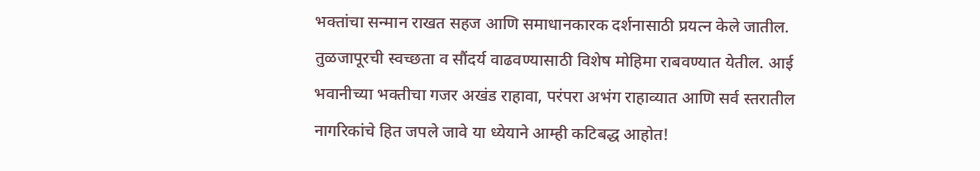भक्तांचा सन्मान राखत सहज आणि समाधानकारक दर्शनासाठी प्रयत्न केले जातील. तुळजापूरची स्वच्छता व सौंदर्य वाढवण्यासाठी विशेष मोहिमा राबवण्यात येतील. आई भवानीच्या भक्तीचा गजर अखंड राहावा, परंपरा अभंग राहाव्यात आणि सर्व स्तरातील नागरिकांचे हित जपले जावे या ध्येयाने आम्ही कटिबद्ध आहोत!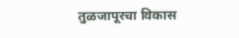तुळजापूरचा विकास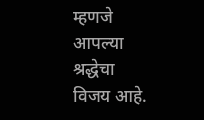म्हणजे आपल्या श्रद्धेचा विजय आहे.